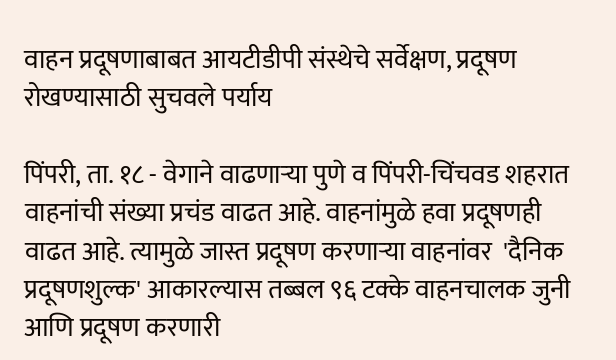वाहन प्रदूषणाबाबत आयटीडीपी संस्थेचे सर्वेक्षण, प्रदूषण रोखण्यासाठी सुचवले पर्याय

पिंपरी, ता. १८ - वेगाने वाढणाऱ्या पुणे व पिंपरी-चिंचवड शहरात वाहनांची संख्या प्रचंड वाढत आहे. वाहनांमुळे हवा प्रदूषणही वाढत आहे. त्यामुळे जास्त प्रदूषण करणाऱ्या वाहनांवर  'दैनिक प्रदूषणशुल्क' आकारल्यास तब्बल ९६ टक्के वाहनचालक जुनी आणि प्रदूषण करणारी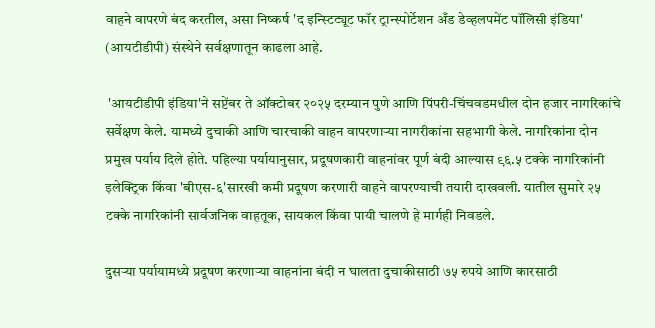वाहने वापरणे बंद करतील, असा निष्कर्ष 'द इन्स्टिट्यूट फॉर ट्रान्स्पोर्टेशन अँड डेव्हलपमेंट पॉलिसी इंडिया' (आयटीडीपी) संस्थेने सर्वक्षणातून काढला आहे.

 'आयटीडीपी इंडिया'ने सप्टेंबर ते ऑक्टोबर २०२५ दरम्यान पुणे आणि पिंपरी-चिंचवडमधील दोन हजार नागरिकांचे सर्वेक्षण केले. यामध्ये दुचाकी आणि चारचाकी वाहन वापरणाऱ्या नागरीकांना सहभागी केले. नागरिकांना दोन प्रमुख पर्याय दिले होते. पहिल्या पर्यायानुसार, प्रदूषणकारी वाहनांवर पूर्ण बंदी आल्यास ९६.५ टक्के नागरिकांनी इलेक्ट्रिक किंवा 'बीएस-६'सारखी कमी प्रदूषण करणारी वाहने वापरण्याची तयारी दाखवली. यातील सुमारे २५ टक्के नागरिकांनी सार्वजनिक वाहतूक, सायकल किंवा पायी चालणे हे मार्गही निवडले.

दुसऱ्या पर्यायामध्ये प्रदूषण करणाऱ्या वाहनांना बंदी न घालता दुचाकीसाठी ७५ रुपये आणि कारसाठी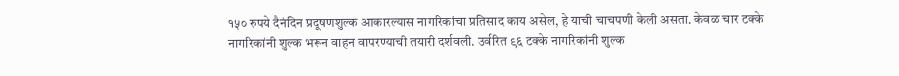१५० रुपये दैनंदिन प्रदूषणशुल्क आकारल्यास नागरिकांचा प्रतिसाद काय असेल, हे याची चाचपणी केली असता. केवळ चार टक्के नागरिकांनी शुल्क भरून वाहन वापरण्याची तयारी दर्शवली. उर्वरित ९६ टक्के नागरिकांनी शुल्क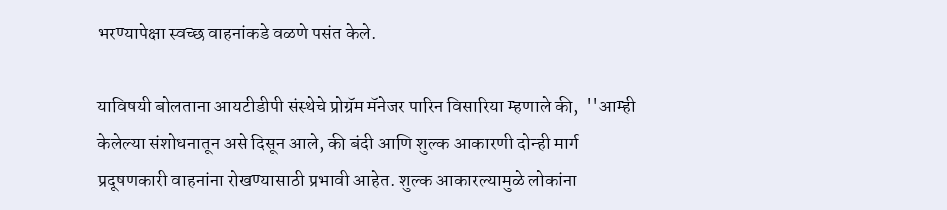भरण्यापेक्षा स्वच्छ वाहनांकडे वळणे पसंत केले.

याविषयी बोलताना आयटीडीपी संस्थेचे प्रोग्रॅम मॅनेजर पारिन विसारिया म्हणाले की,  ''आम्ही केलेल्या संशोधनातून असे दिसून आले, की बंदी आणि शुल्क आकारणी दोन्ही मार्ग प्रदूषणकारी वाहनांना रोखण्यासाठी प्रभावी आहेत. शुल्क आकारल्यामुळे लोकांना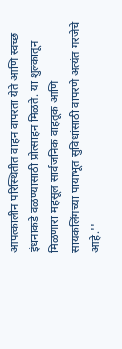आपत्कालीन परिस्थितीत वाहन वापरता येते आणि स्वच्छ इंधनाकडे वळण्यासाठी प्रोत्साहन मिळते. या शुल्कातून मिळणारा महसूल सार्वजनिक वाहतूक आणि सायकलिंगच्या पायाभूत सुविधांसाठी वापरणे अत्यंत गरजेचे आहे.''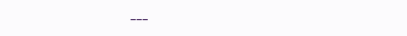---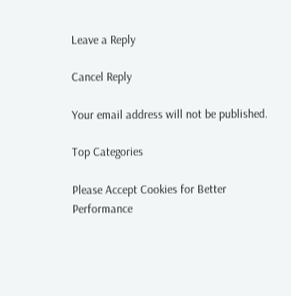Leave a Reply

Cancel Reply

Your email address will not be published.

Top Categories

Please Accept Cookies for Better Performance